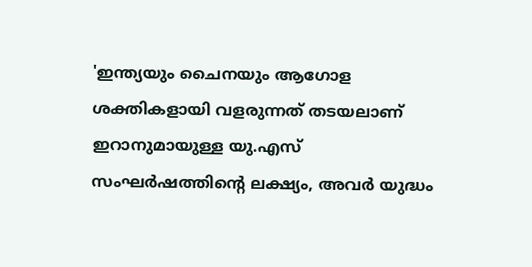'ഇന്ത്യയും ചൈനയും ആഗോള ശക്തികളായി വളരുന്നത് തടയലാണ് ഇറാനുമായുള്ള യു.എസ് സംഘർഷത്തിന്റെ ലക്ഷ്യം, അവർ യുദ്ധം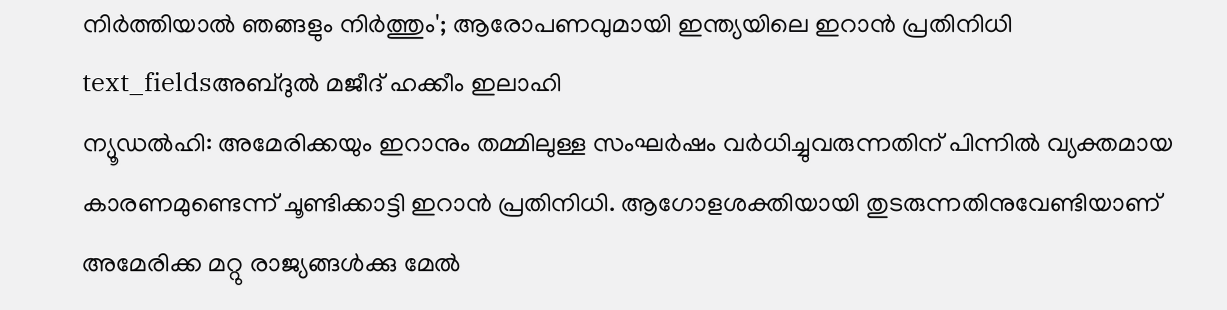നിർത്തിയാൽ ഞങ്ങളും നിർത്തും'; ആരോപണവുമായി ഇന്ത്യയിലെ ഇറാൻ പ്രതിനിധി
text_fieldsഅബ്ദുൽ മജീദ് ഹക്കീം ഇലാഹി
ന്യൂഡൽഹി: അമേരിക്കയും ഇറാനും തമ്മിലുള്ള സംഘർഷം വർധിച്ചുവരുന്നതിന് പിന്നിൽ വ്യക്തമായ കാരണമുണ്ടെന്ന് ചൂണ്ടിക്കാട്ടി ഇറാൻ പ്രതിനിധി. ആഗോളശക്തിയായി തുടരുന്നതിനുവേണ്ടിയാണ് അമേരിക്ക മറ്റു രാജ്യങ്ങൾക്കു മേൽ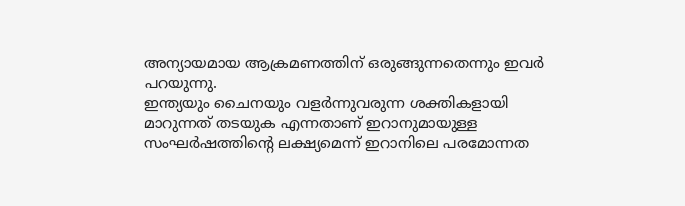അന്യായമായ ആക്രമണത്തിന് ഒരുങ്ങുന്നതെന്നും ഇവർ പറയുന്നു.
ഇന്ത്യയും ചൈനയും വളർന്നുവരുന്ന ശക്തികളായി മാറുന്നത് തടയുക എന്നതാണ് ഇറാനുമായുള്ള സംഘർഷത്തിന്റെ ലക്ഷ്യമെന്ന് ഇറാനിലെ പരമോന്നത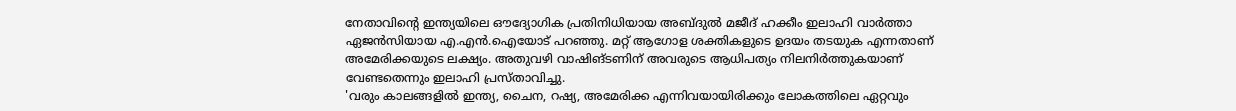നേതാവിന്റെ ഇന്ത്യയിലെ ഔദ്യോഗിക പ്രതിനിധിയായ അബ്ദുൽ മജീദ് ഹക്കീം ഇലാഹി വാർത്താ ഏജൻസിയായ എ.എൻ.ഐയോട് പറഞ്ഞു. മറ്റ് ആഗോള ശക്തികളുടെ ഉദയം തടയുക എന്നതാണ് അമേരിക്കയുടെ ലക്ഷ്യം. അതുവഴി വാഷിങ്ടണിന് അവരുടെ ആധിപത്യം നിലനിർത്തുകയാണ് വേണ്ടതെന്നും ഇലാഹി പ്രസ്താവിച്ചു.
'വരും കാലങ്ങളിൽ ഇന്ത്യ, ചൈന, റഷ്യ, അമേരിക്ക എന്നിവയായിരിക്കും ലോകത്തിലെ ഏറ്റവും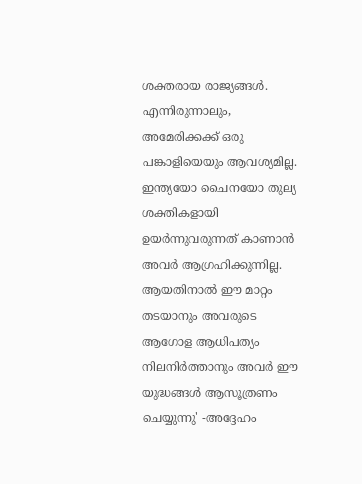ശക്തരായ രാജ്യങ്ങൾ. എന്നിരുന്നാലും, അമേരിക്കക്ക് ഒരു പങ്കാളിയെയും ആവശ്യമില്ല. ഇന്ത്യയോ ചൈനയോ തുല്യ ശക്തികളായി ഉയർന്നുവരുന്നത് കാണാൻ അവർ ആഗ്രഹിക്കുന്നില്ല. ആയതിനാൽ ഈ മാറ്റം തടയാനും അവരുടെ ആഗോള ആധിപത്യം നിലനിർത്താനും അവർ ഈ യുദ്ധങ്ങൾ ആസൂത്രണം ചെയ്യുന്നു' -അദ്ദേഹം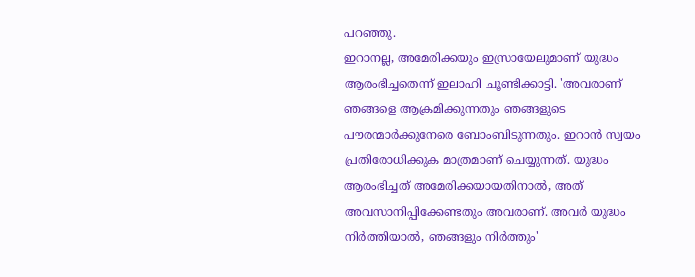പറഞ്ഞു.
ഇറാനല്ല, അമേരിക്കയും ഇസ്രായേലുമാണ് യുദ്ധം ആരംഭിച്ചതെന്ന് ഇലാഹി ചൂണ്ടിക്കാട്ടി. 'അവരാണ് ഞങ്ങളെ ആക്രമിക്കുന്നതും ഞങ്ങളുടെ പൗരന്മാർക്കുനേരെ ബോംബിടുന്നതും. ഇറാൻ സ്വയം പ്രതിരോധിക്കുക മാത്രമാണ് ചെയ്യുന്നത്. യുദ്ധം ആരംഭിച്ചത് അമേരിക്കയായതിനാൽ, അത് അവസാനിപ്പിക്കേണ്ടതും അവരാണ്. അവർ യുദ്ധം നിർത്തിയാൽ, ഞങ്ങളും നിർത്തും'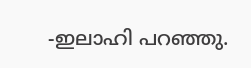-ഇലാഹി പറഞ്ഞു.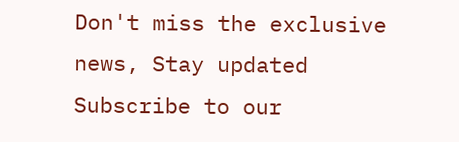Don't miss the exclusive news, Stay updated
Subscribe to our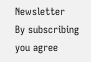Newsletter
By subscribing you agree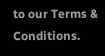to our Terms & Conditions.